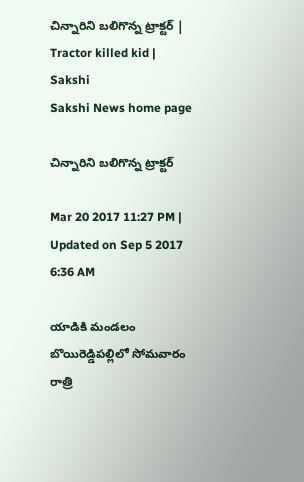చిన్నారిని బలిగొన్న ట్రాక్టర్‌ | Tractor killed kid | Sakshi
Sakshi News home page

చిన్నారిని బలిగొన్న ట్రాక్టర్‌

Mar 20 2017 11:27 PM | Updated on Sep 5 2017 6:36 AM

యాడికి మండలం బొయిరెడ్డిపల్లిలో సోమవారం రాత్రి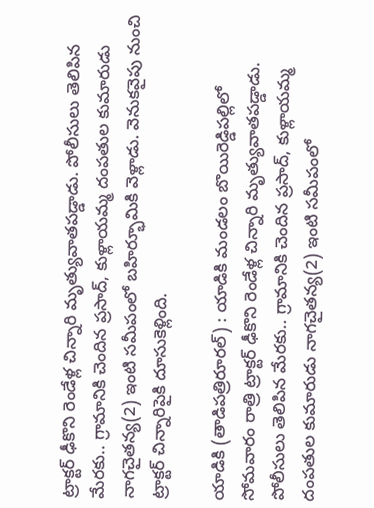ట్రాక్టర్‌ ఢీకొని రెండేళ్ల చిన్నారి మృత్యువాతపడ్డాడు. పోలీసులు తెలిపిన మేరకు.. గ్రామానికి చెందిన ప్రసాద్‌, కుళ్లాయమ్మ దంపతుల కుమారుడు నాగచైతన్య(2) ఇంటి సమీపంలో బహిర్భూమికి వెళ్లాడు. వెనుకవైపు నుంచి ట్రాక్టర్‌ చిన్నారిపైకి దూసుకెళ్లింది.

యాడికి (తాడిపత్రిరూరల్‌) : యాడికి మండలం బొయిరెడ్డిపల్లిలో సోమవారం రాత్రి ట్రాక్టర్‌ ఢీకొని రెండేళ్ల చిన్నారి మృత్యువాతపడ్డాడు.  పోలీసులు తెలిపిన మేరకు.. గ్రామానికి చెందిన ప్రసాద్‌, కుళ్లాయమ్మ దంపతుల కుమారుడు నాగచైతన్య(2) ఇంటి సమీపంలో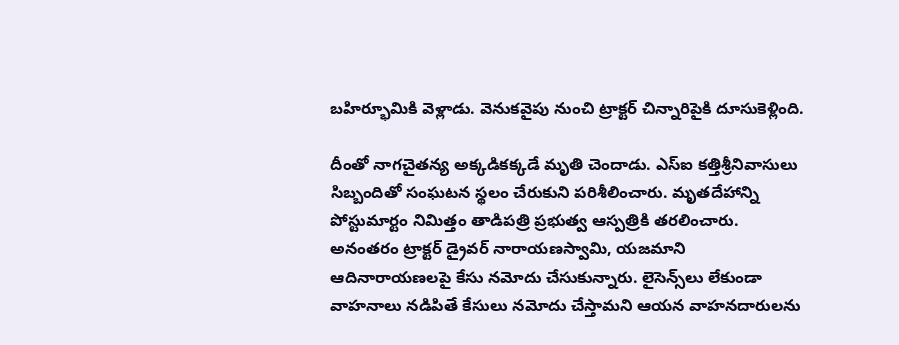బహిర్భూమికి వెళ్లాడు. వెనుకవైపు నుంచి ట్రాక్టర్‌ చిన్నారిపైకి దూసుకెళ్లింది.

దీంతో నాగచైతన్య అక్కడికక్కడే మృతి చెందాడు. ఎస్‌ఐ కత్తిశ్రీనివాసులు సిబ్బందితో సంఘటన స్థలం చేరుకుని పరిశీలించారు. మృతదేహాన్ని పోస్టుమార్టం నిమిత్తం తాడిపత్రి ప్రభుత్వ ఆస్పత్రికి తరలించారు. అనంతరం ట్రాక్టర్‌ డ్రైవర్‌ నారాయణస్వామి, యజమాని ఆదినారాయణలపై కేసు నమోదు చేసుకున్నారు. లైసెన్స్‌లు లేకుండా వాహనాలు నడిపితే కేసులు నమోదు చేస్తామని ఆయన వాహనదారులను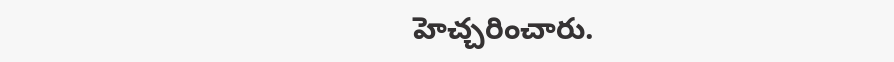హెచ్చరించారు.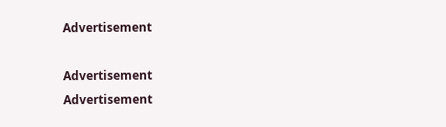Advertisement

Advertisement
Advertisement